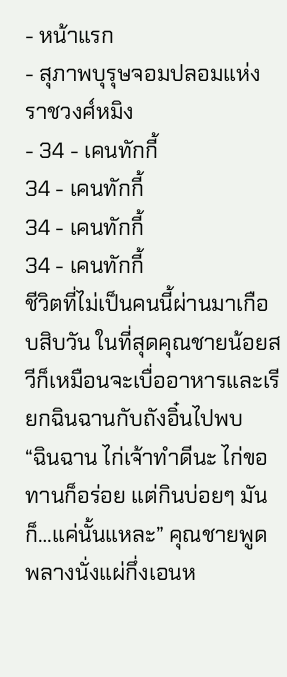- หน้าแรก
- สุภาพบุรุษจอมปลอมแห่งราชวงศ์หมิง
- 34 - เคนทักกี้
34 - เคนทักกี้
34 - เคนทักกี้
34 - เคนทักกี้
ชีวิตที่ไม่เป็นคนนี้ผ่านมาเกือบสิบวัน ในที่สุดคุณชายน้อยสวีก็เหมือนจะเบื่ออาหารและเรียกฉินฉานกับถังอิ๋นไปพบ
“ฉินฉาน ไก่เจ้าทำดีนะ ไก่ขอทานก็อร่อย แต่กินบ่อยๆ มันก็…แค่นั้นแหละ” คุณชายพูดพลางนั่งแผ่กึ่งเอนห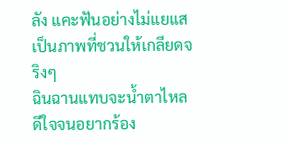ลัง แคะฟันอย่างไม่แยแส เป็นภาพที่ชวนให้เกลียดจริงๆ
ฉินฉานแทบจะน้ำตาไหล ดีใจจนอยากร้อง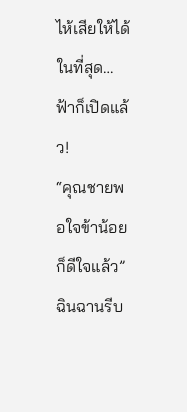ไห้เสียให้ได้ ในที่สุด… ฟ้าก็เปิดแล้ว!
“คุณชายพอใจข้าน้อยก็ดีใจแล้ว” ฉินฉานรีบ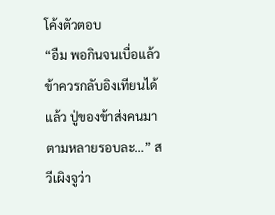โค้งตัวตอบ
“อืม พอกินจนเบื่อแล้ว ข้าควรกลับอิงเทียนได้แล้ว ปู่ของข้าส่งคนมาตามหลายรอบละ…” สวีเผิงจูว่า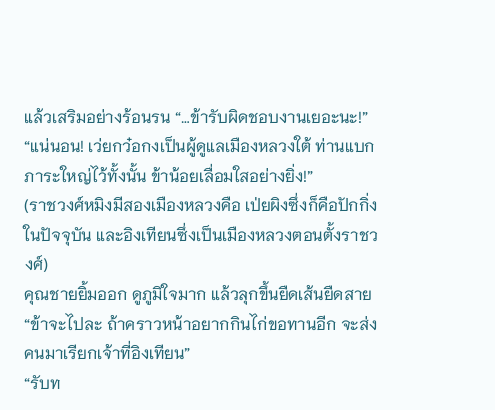แล้วเสริมอย่างร้อนรน “…ข้ารับผิดชอบงานเยอะนะ!”
“แน่นอน! เว่ยกว๋อกงเป็นผู้ดูแลเมืองหลวงใต้ ท่านแบกภาระใหญ่ไว้ทั้งนั้น ข้าน้อยเลื่อมใสอย่างยิ่ง!”
(ราชวงศ์หมิงมีสองเมืองหลวงคือ เป่ยผิงซึ่งก็คือปักกิ่งในปัจจุบัน และอิงเทียนซึ่งเป็นเมืองหลวงตอนตั้งราชวงศ์)
คุณชายยิ้มออก ดูภูมิใจมาก แล้วลุกขึ้นยืดเส้นยืดสาย “ข้าจะไปละ ถ้าคราวหน้าอยากกินไก่ขอทานอีก จะส่งคนมาเรียกเจ้าที่อิงเทียน”
“รับท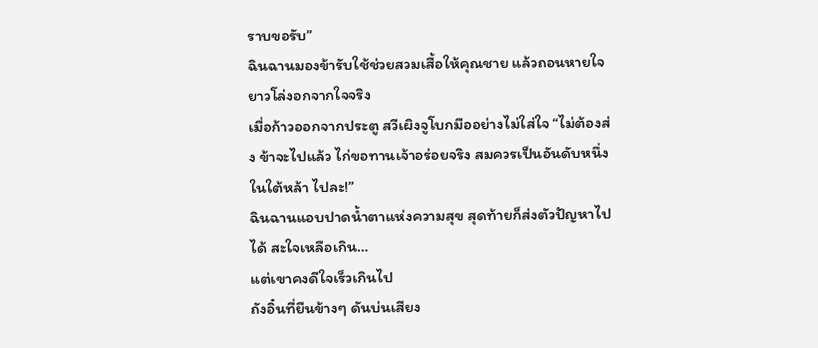ราบขอรับ”
ฉินฉานมองข้ารับใช้ช่วยสวมเสื้อให้คุณชาย แล้วถอนหายใจยาวโล่งอกจากใจจริง
เมื่อก้าวออกจากประตู สวีเผิงจูโบกมืออย่างไม่ใส่ใจ “ไม่ต้องส่ง ข้าจะไปแล้ว ไก่ขอทานเจ้าอร่อยจริง สมควรเป็นอันดับหนึ่งในใต้หล้า ไปละ!”
ฉินฉานแอบปาดน้ำตาแห่งความสุข สุดท้ายก็ส่งตัวปัญหาไปได้ สะใจเหลือเกิน…
แต่เขาคงดีใจเร็วเกินไป
ถังอิ๋นที่ยืนข้างๆ ดันบ่นเสียง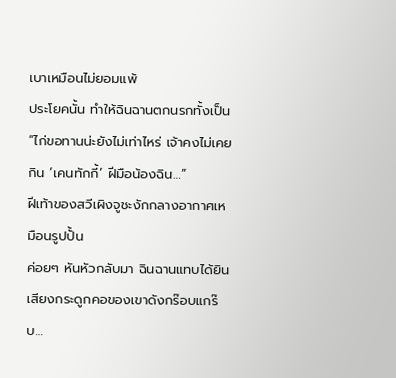เบาเหมือนไม่ยอมแพ้
ประโยคนั้น ทำให้ฉินฉานตกนรกทั้งเป็น
“ไก่ขอทานน่ะยังไม่เท่าไหร่ เจ้าคงไม่เคยกิน ‘เคนทักกี้’ ฝีมือน้องฉิน…”
ฝีเท้าของสวีเผิงจูชะงักกลางอากาศเหมือนรูปปั้น
ค่อยๆ หันหัวกลับมา ฉินฉานแทบได้ยินเสียงกระดูกคอของเขาดังกร๊อบแกร๊บ…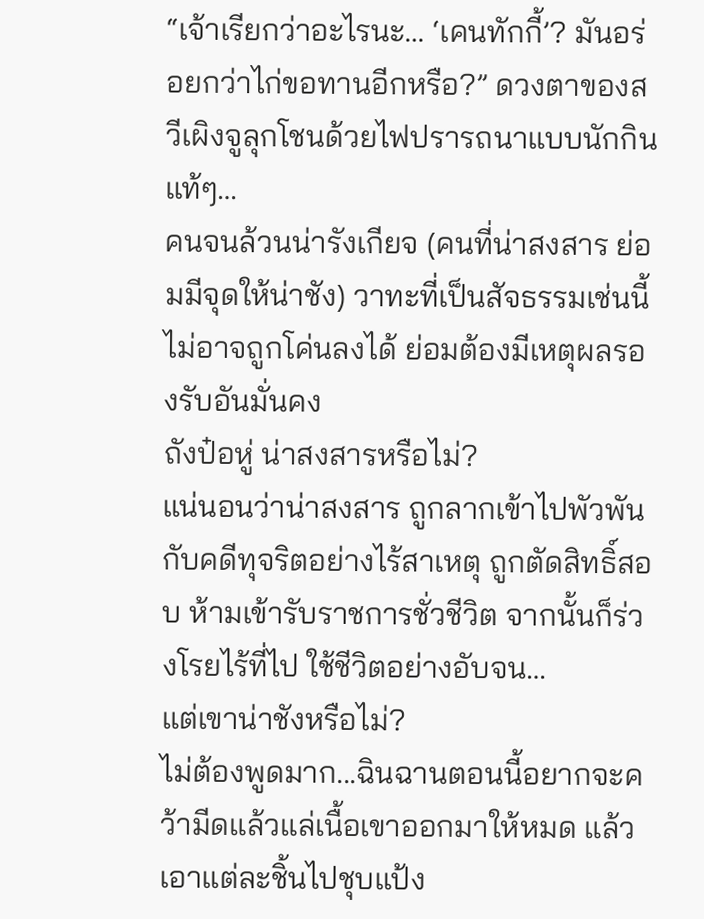“เจ้าเรียกว่าอะไรนะ… ‘เคนทักกี้’? มันอร่อยกว่าไก่ขอทานอีกหรือ?” ดวงตาของสวีเผิงจูลุกโชนด้วยไฟปรารถนาแบบนักกินแท้ๆ…
คนจนล้วนน่ารังเกียจ (คนที่น่าสงสาร ย่อมมีจุดให้น่าชัง) วาทะที่เป็นสัจธรรมเช่นนี้ ไม่อาจถูกโค่นลงได้ ย่อมต้องมีเหตุผลรองรับอันมั่นคง
ถังป๋อหู่ น่าสงสารหรือไม่?
แน่นอนว่าน่าสงสาร ถูกลากเข้าไปพัวพันกับคดีทุจริตอย่างไร้สาเหตุ ถูกตัดสิทธิ์สอบ ห้ามเข้ารับราชการชั่วชีวิต จากนั้นก็ร่วงโรยไร้ที่ไป ใช้ชีวิตอย่างอับจน…
แต่เขาน่าชังหรือไม่?
ไม่ต้องพูดมาก...ฉินฉานตอนนี้อยากจะคว้ามีดแล้วแล่เนื้อเขาออกมาให้หมด แล้วเอาแต่ละชิ้นไปชุบแป้ง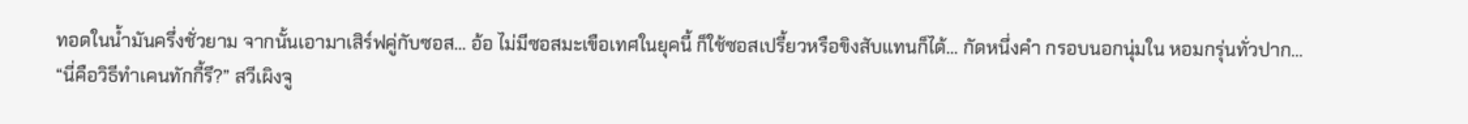ทอดในน้ำมันครึ่งชั่วยาม จากนั้นเอามาเสิร์ฟคู่กับซอส… อ้อ ไม่มีซอสมะเขือเทศในยุคนี้ ก็ใช้ซอสเปรี้ยวหรือขิงสับแทนก็ได้… กัดหนึ่งคำ กรอบนอกนุ่มใน หอมกรุ่นทั่วปาก…
“นี่คือวิธีทำเคนทักกี้รึ?” สวีเผิงจู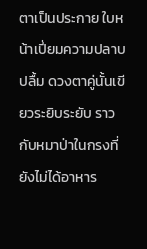ตาเป็นประกาย ใบหน้าเปี่ยมความปลาบปลื้ม ดวงตาคู่นั้นเขียวระยิบระยับ ราวกับหมาป่าในกรงที่ยังไม่ได้อาหาร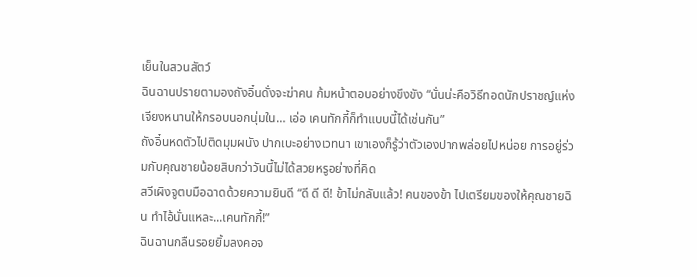เย็นในสวนสัตว์
ฉินฉานปรายตามองถังอิ๋นดั่งจะฆ่าคน ก้มหน้าตอบอย่างขึงขัง “นั่นน่ะคือวิธีทอดนักปราชญ์แห่งเจียงหนานให้กรอบนอกนุ่มใน… เอ่อ เคนทักกี้ก็ทำแบบนี้ได้เช่นกัน”
ถังอิ๋นหดตัวไปติดมุมผนัง ปากเบะอย่างเวทนา เขาเองก็รู้ว่าตัวเองปากพล่อยไปหน่อย การอยู่ร่วมกับคุณชายน้อยสิบกว่าวันนี้ไม่ได้สวยหรูอย่างที่คิด
สวีเผิงจูตบมือฉาดด้วยความยินดี “ดี ดี ดี! ข้าไม่กลับแล้ว! คนของข้า ไปเตรียมของให้คุณชายฉิน ทำไอ้นั่นแหละ...เคนทักกี้!”
ฉินฉานกลืนรอยยิ้มลงคอจ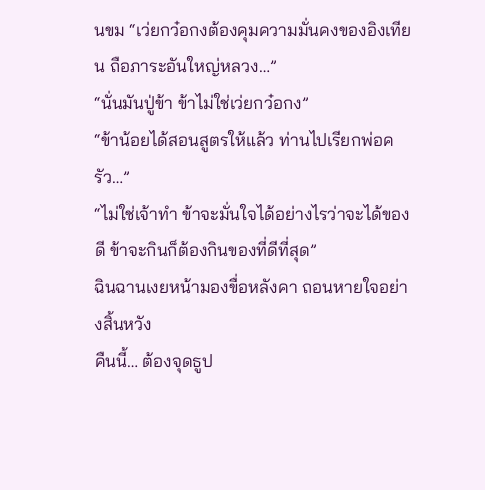นขม “เว่ยกว๋อกงต้องคุมความมั่นคงของอิงเทียน ถือภาระอันใหญ่หลวง…”
“นั่นมันปู่ข้า ข้าไม่ใช่เว่ยกว๋อกง”
“ข้าน้อยได้สอนสูตรให้แล้ว ท่านไปเรียกพ่อครัว…”
“ไม่ใช่เจ้าทำ ข้าจะมั่นใจได้อย่างไรว่าจะได้ของดี ข้าจะกินก็ต้องกินของที่ดีที่สุด”
ฉินฉานเงยหน้ามองขื่อหลังคา ถอนหายใจอย่างสิ้นหวัง
คืนนี้… ต้องจุดธูป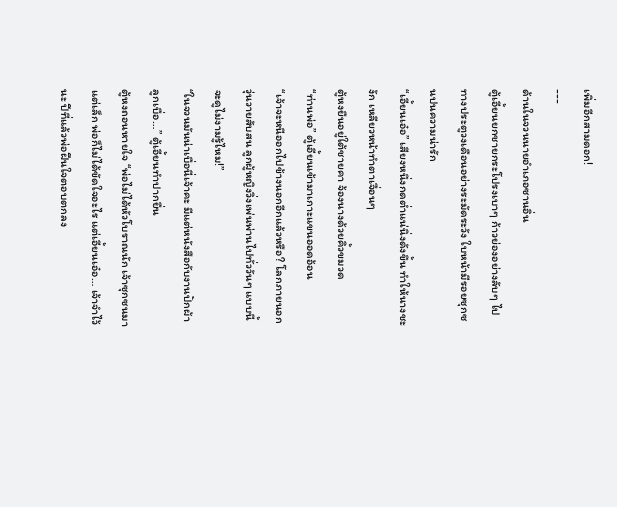เพิ่มอีกสามดอก!
---
ด้านในจวนนายอำเภอซานอิ่น
ตู้เอี้ยนยกชายกระโปรงเบาๆ ก้าวย่องอย่างลับๆ ไปทางประตูวงเดือนอย่างระมัดระวัง ใบหน้ามีรอยซุกซนปนความน่ารัก
“เอี้ยนเอ๋อ” เสียงหนึ่งกดต่ำแน่นิ่งดังขึ้น ทำให้นางชะงัก เหลียวหน้าทำตาเจื่อนๆ
ตู้หงยืนอยู่ใต้ชายคา จ้องนางด้วยคิ้วขมวด
“ท่านพ่อ” ตู้เอี้ยนเข้ามาเกาะแขนออดอ้อน
“เจ้าจะหนีออกไปข้างนอกอีกแล้วหรือ? โลกภายนอกวุ่นวายสับสน ลูกผู้หญิงวิ่งเพ่นพ่านไปทั่ววันๆ แบบนี้ จะดูไม่งามรู้ไหม!”
“ในจวนมันน่าเบื่อนี่เจ้าคะ มีแต่หนังสือกับงานปักผ้า ลูกเบื่อ…” ตู้เอี้ยนทำปากยื่น
ตู้หงถอนหายใจ “พ่อไม่ได้หัวโบราณนัก เจ้าซุกซนมาแต่เล็ก พ่อก็ไม่ได้ขัดใจอะไร แต่เอี้ยนเอ๋อ… เจ้าจำไว้นะ ปีที่แล้วพ่อฝืนใจตอบตกลง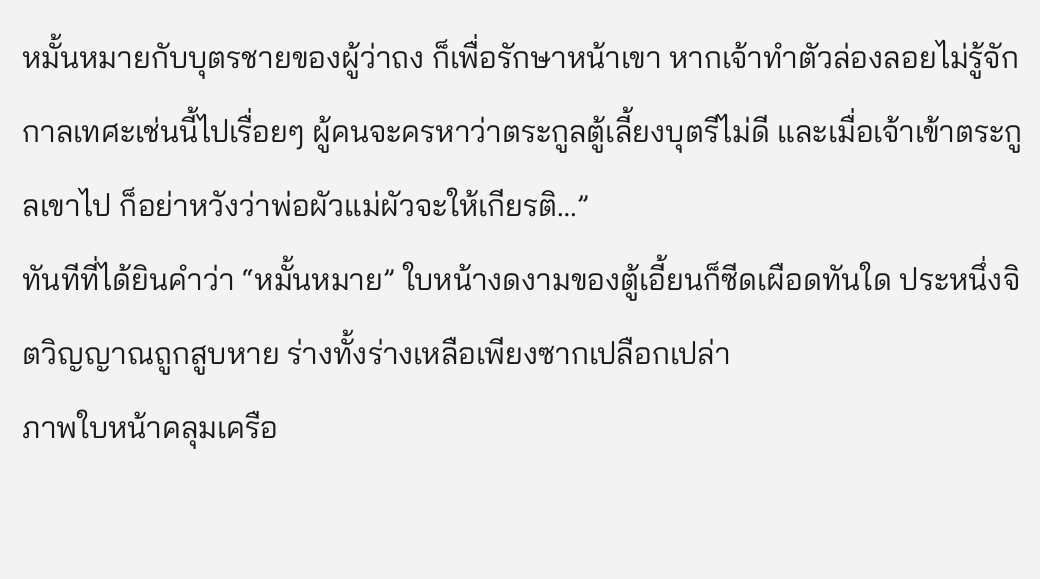หมั้นหมายกับบุตรชายของผู้ว่าถง ก็เพื่อรักษาหน้าเขา หากเจ้าทำตัวล่องลอยไม่รู้จักกาลเทศะเช่นนี้ไปเรื่อยๆ ผู้คนจะครหาว่าตระกูลตู้เลี้ยงบุตรีไม่ดี และเมื่อเจ้าเข้าตระกูลเขาไป ก็อย่าหวังว่าพ่อผัวแม่ผัวจะให้เกียรติ…”
ทันทีที่ได้ยินคำว่า “หมั้นหมาย” ใบหน้างดงามของตู้เอี้ยนก็ซีดเผือดทันใด ประหนึ่งจิตวิญญาณถูกสูบหาย ร่างทั้งร่างเหลือเพียงซากเปลือกเปล่า
ภาพใบหน้าคลุมเครือ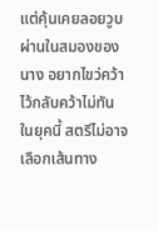แต่คุ้นเคยลอยวูบผ่านในสมองของนาง อยากไขว่คว้าไว้กลับคว้าไม่ทัน
ในยุคนี้ สตรีไม่อาจเลือกเส้นทาง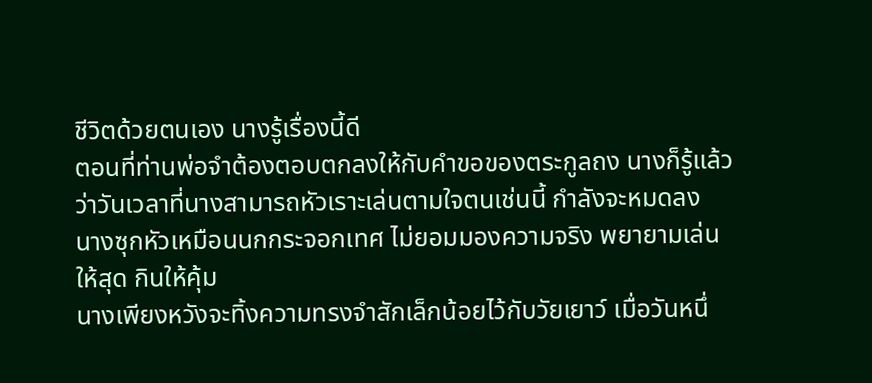ชีวิตด้วยตนเอง นางรู้เรื่องนี้ดี
ตอนที่ท่านพ่อจำต้องตอบตกลงให้กับคำขอของตระกูลถง นางก็รู้แล้วว่าวันเวลาที่นางสามารถหัวเราะเล่นตามใจตนเช่นนี้ กำลังจะหมดลง
นางซุกหัวเหมือนนกกระจอกเทศ ไม่ยอมมองความจริง พยายามเล่นให้สุด กินให้คุ้ม
นางเพียงหวังจะทิ้งความทรงจำสักเล็กน้อยไว้กับวัยเยาว์ เมื่อวันหนึ่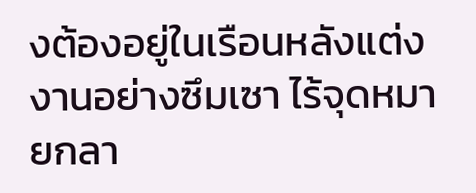งต้องอยู่ในเรือนหลังแต่งงานอย่างซึมเซา ไร้จุดหมายกลา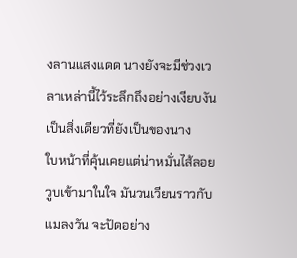งลานแสงแดด นางยังจะมีช่วงเวลาเหล่านี้ไว้ระลึกถึงอย่างเงียบงัน เป็นสิ่งเดียวที่ยังเป็นของนาง
ใบหน้าที่คุ้นเคยแต่น่าหมั่นไส้ลอยวูบเข้ามาในใจ มันวนเวียนราวกับแมลงวัน จะปัดอย่าง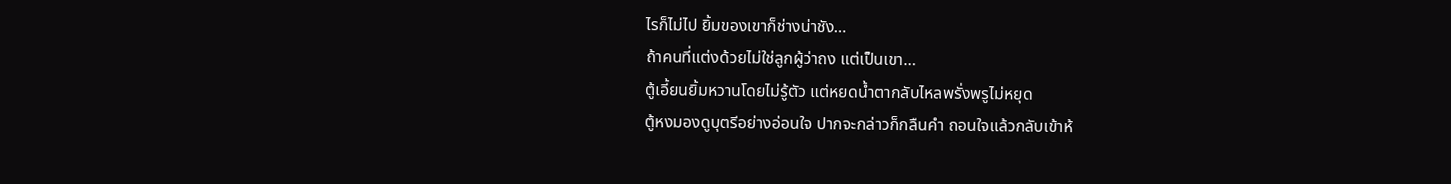ไรก็ไม่ไป ยิ้มของเขาก็ช่างน่าชัง…
ถ้าคนที่แต่งด้วยไม่ใช่ลูกผู้ว่าถง แต่เป็นเขา…
ตู้เอี้ยนยิ้มหวานโดยไม่รู้ตัว แต่หยดน้ำตากลับไหลพรั่งพรูไม่หยุด
ตู้หงมองดูบุตรีอย่างอ่อนใจ ปากจะกล่าวก็กลืนคำ ถอนใจแล้วกลับเข้าห้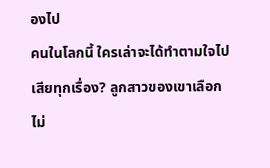องไป
คนในโลกนี้ ใครเล่าจะได้ทำตามใจไปเสียทุกเรื่อง? ลูกสาวของเขาเลือกไม่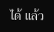ได้ แล้ว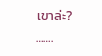เขาล่ะ?
…….